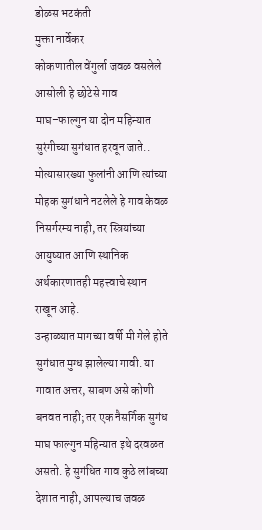डोळस भटकंती
मुक्ता नार्वेकर
कोकणातील वेंगुर्ला जवळ वसलेले आसोली हे छोटेसे गाव माघ–फाल्गुन या दोन महिन्यात सुरंगीच्या सुगंधात हरवून जाते.. मोत्यासारख्या फुलांनी आणि त्यांच्या मोहक सुगंधाने नटलेले हे गाव केवळ निसर्गरम्य नाही, तर स्त्रियांच्या आयुष्यात आणि स्थानिक अर्थकारणातही महत्त्वाचे स्थान राखून आहे.
उन्हाळ्यात मागच्या वर्षी मी गेले होते सुगंधात मुग्ध झालेल्या गावी. या गावात अत्तर, साबण असे कोणी बनवत नाही; तर एक नैसर्गिक सुगंध माघ फाल्गुन महिन्यात इथे दरवळत असतो. हे सुगंधित गाव कुठे लांबच्या देशात नाही, आपल्याच जवळ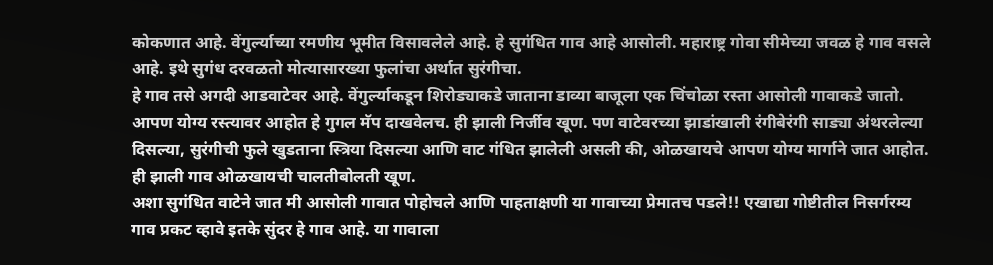कोकणात आहे. वेंगुर्ल्याच्या रमणीय भूमीत विसावलेले आहे. हे सुगंधित गाव आहे आसोली. महाराष्ट्र गोवा सीमेच्या जवळ हे गाव वसले आहे. इथे सुगंध दरवळतो मोत्यासारख्या फुलांचा अर्थात सुरंगीचा.
हे गाव तसे अगदी आडवाटेवर आहे. वेंगुर्ल्याकडून शिरोड्याकडे जाताना डाव्या बाजूला एक चिंचोळा रस्ता आसोली गावाकडे जातो. आपण योग्य रस्त्यावर आहोत हे गुगल मॅप दाखवेलच. ही झाली निर्जीव खूण. पण वाटेवरच्या झाडांखाली रंगीबेरंगी साड्या अंथरलेल्या दिसल्या, सुरंगीची फुले खुडताना स्त्रिया दिसल्या आणि वाट गंधित झालेली असली की, ओळखायचे आपण योग्य मार्गाने जात आहोत. ही झाली गाव ओळखायची चालतीबोलती खूण.
अशा सुगंधित वाटेने जात मी आसोली गावात पोहोचले आणि पाहताक्षणी या गावाच्या प्रेमातच पडले!! एखाद्या गोष्टीतील निसर्गरम्य गाव प्रकट व्हावे इतके सुंदर हे गाव आहे. या गावाला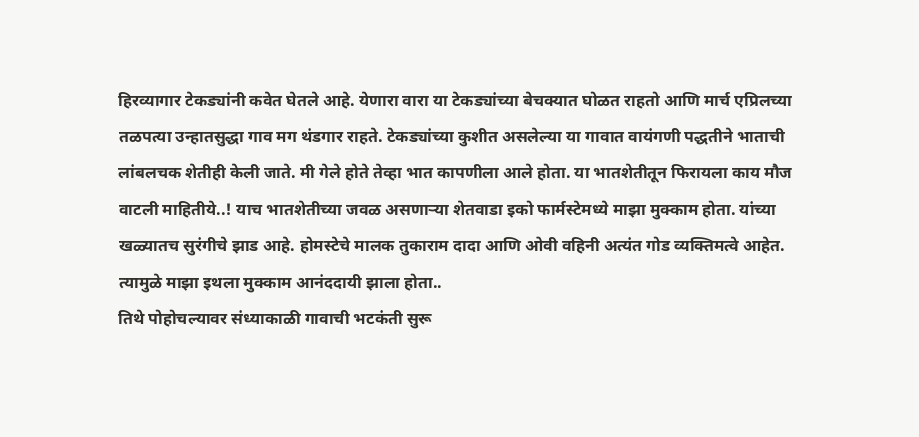हिरव्यागार टेकड्यांनी कवेत घेतले आहे. येणारा वारा या टेकड्यांच्या बेचक्यात घोळत राहतो आणि मार्च एप्रिलच्या तळपत्या उन्हातसुद्धा गाव मग थंडगार राहते. टेकड्यांच्या कुशीत असलेल्या या गावात वायंगणी पद्धतीने भाताची लांबलचक शेतीही केली जाते. मी गेले होते तेव्हा भात कापणीला आले होता. या भातशेतीतून फिरायला काय मौज वाटली माहितीये..! याच भातशेतीच्या जवळ असणाऱ्या शेतवाडा इको फार्मस्टेमध्ये माझा मुक्काम होता. यांच्या खळ्यातच सुरंगीचे झाड आहे. होमस्टेचे मालक तुकाराम दादा आणि ओवी वहिनी अत्यंत गोड व्यक्तिमत्वे आहेत. त्यामुळे माझा इथला मुक्काम आनंददायी झाला होता..
तिथे पोहोचल्यावर संध्याकाळी गावाची भटकंती सुरू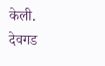केली. देवगड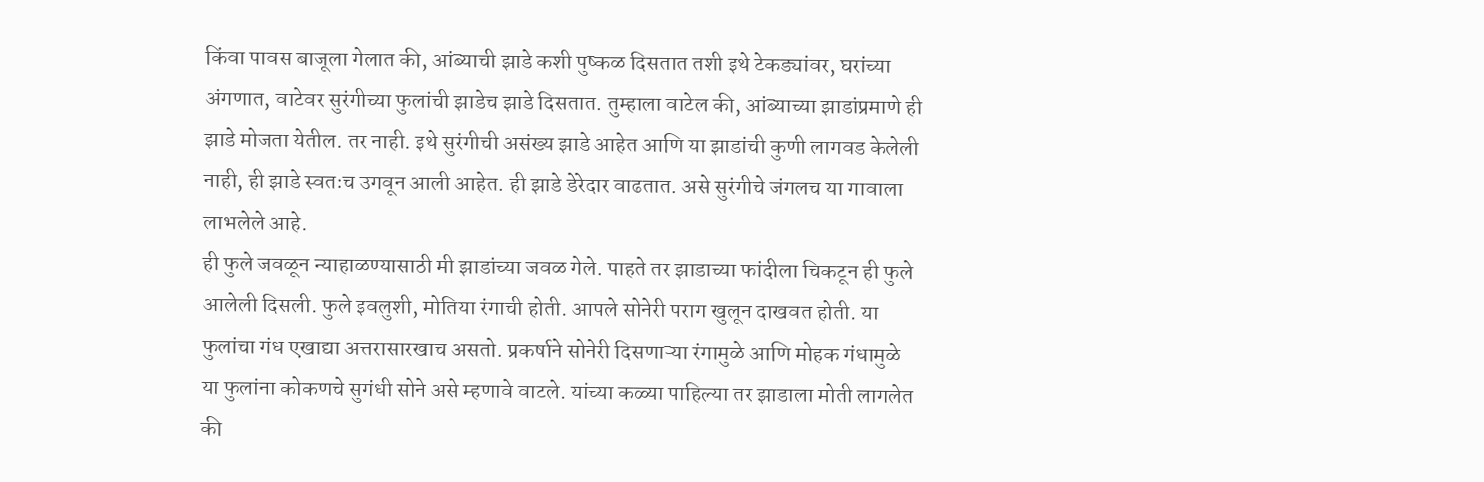किंवा पावस बाजूला गेलात की, आंब्याची झाडे कशी पुष्कळ दिसतात तशी इथे टेकड्यांवर, घरांच्या अंगणात, वाटेवर सुरंगीच्या फुलांची झाडेच झाडे दिसतात. तुम्हाला वाटेल की, आंब्याच्या झाडांप्रमाणे ही झाडे मोजता येतील. तर नाही. इथे सुरंगीची असंख्य झाडे आहेत आणि या झाडांची कुणी लागवड केलेली नाही, ही झाडे स्वतःच उगवून आली आहेत. ही झाडे डेरेदार वाढतात. असे सुरंगीचे जंगलच या गावाला लाभलेले आहे.
ही फुले जवळून न्याहाळण्यासाठी मी झाडांच्या जवळ गेले. पाहते तर झाडाच्या फांदीला चिकटून ही फुले आलेली दिसली. फुले इवलुशी, मोतिया रंगाची होती. आपले सोनेरी पराग खुलून दाखवत होती. या फुलांचा गंध एखाद्या अत्तरासारखाच असतो. प्रकर्षाने सोनेरी दिसणाऱ्या रंगामुळे आणि मोहक गंधामुळे या फुलांना कोकणचे सुगंधी सोने असे म्हणावे वाटले. यांच्या कळ्या पाहिल्या तर झाडाला मोती लागलेत की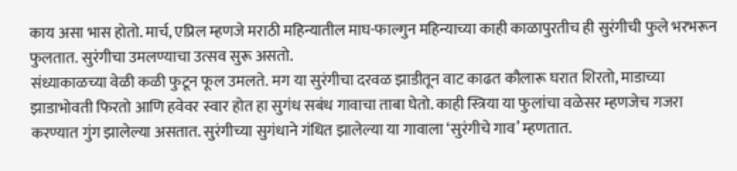काय असा भास होतो. मार्च, एप्रिल म्हणजे मराठी महिन्यातील माघ-फाल्गुन महिन्याच्या काही काळापुरतीच ही सुरंगीची फुले भरभरून फुलतात. सुरंगीचा उमलण्याचा उत्सव सुरू असतो.
संध्याकाळच्या वेळी कळी फुटून फूल उमलते. मग या सुरंगीचा दरवळ झाडीतून वाट काढत कौलारू घरात शिरतो, माडाच्या झाडाभोवती फिरतो आणि हवेवर स्वार होत हा सुगंध सबंध गावाचा ताबा घेतो. काही स्त्रिया या फुलांचा वळेसर म्हणजेच गजरा करण्यात गुंग झालेल्या असतात. सुरंगीच्या सुगंधाने गंधित झालेल्या या गावाला ‘सुरंगीचे गाव’ म्हणतात.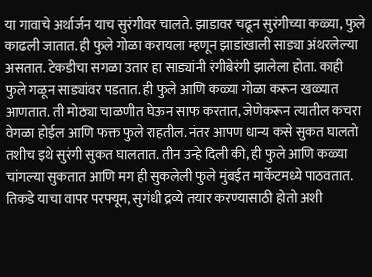या गावाचे अर्थार्जन याच सुरंगीवर चालते. झाडावर चढून सुरंगीच्या कळ्या, फुले काढली जातात. ही फुले गोळा करायला म्हणून झाडांखाली साड्या अंथरलेल्या असतात. टेकडीचा सगळा उतार हा साड्यांनी रंगीबेरंगी झालेला होता. काही फुले गळून साड्यांवर पडतात. ही फुले आणि कळ्या गोळा करून खळ्यात आणतात. ती मोठ्या चाळणीत घेऊन साफ करतात, जेणेकरून त्यातील कचरा वेगळा होईल आणि फक्त फुले राहतील. नंतर आपण धान्य कसे सुकत घालतो तशीच इथे सुरंगी सुकत घालतात. तीन उन्हे दिली की, ही फुले आणि कळ्या चांगल्या सुकतात आणि मग ही सुकलेली फुले मुंबईत मार्केटमध्ये पाठवतात. तिकडे याचा वापर परफ्यूम, सुगंधी द्रव्ये तयार करण्यासाठी होतो अशी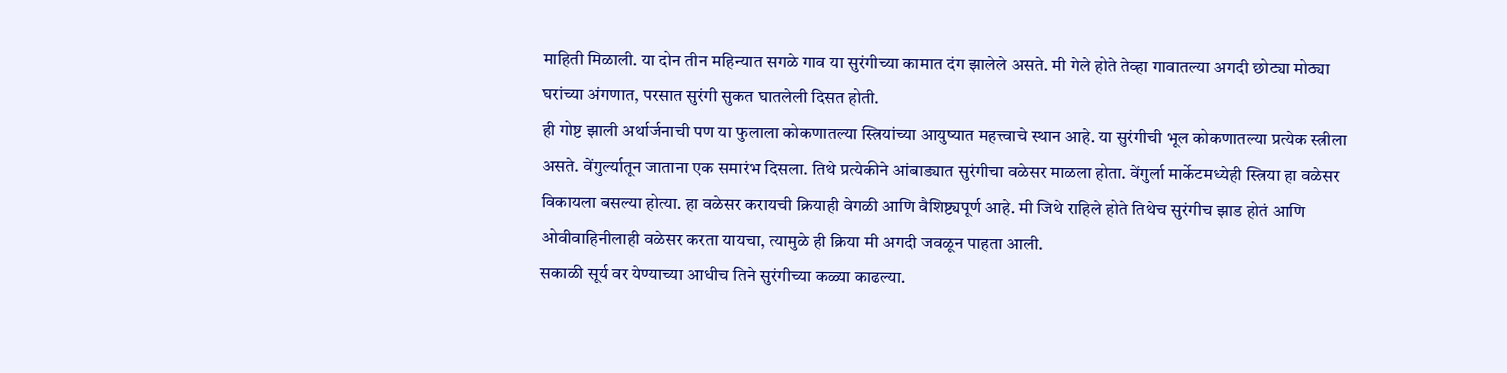माहिती मिळाली. या दोन तीन महिन्यात सगळे गाव या सुरंगीच्या कामात दंग झालेले असते. मी गेले होते तेव्हा गावातल्या अगदी छोट्या मोठ्या घरांच्या अंगणात, परसात सुरंगी सुकत घातलेली दिसत होती.
ही गोष्ट झाली अर्थार्जनाची पण या फुलाला कोकणातल्या स्त्रियांच्या आयुष्यात महत्त्वाचे स्थान आहे. या सुरंगीची भूल कोकणातल्या प्रत्येक स्त्रीला असते. वेंगुर्ल्यातून जाताना एक समारंभ दिसला. तिथे प्रत्येकीने आंबाड्यात सुरंगीचा वळेसर माळला होता. वेंगुर्ला मार्केटमध्येही स्त्रिया हा वळेसर विकायला बसल्या होत्या. हा वळेसर करायची क्रियाही वेगळी आणि वैशिष्ट्यपूर्ण आहे. मी जिथे राहिले होते तिथेच सुरंगीच झाड होतं आणि ओवीवाहिनीलाही वळेसर करता यायचा, त्यामुळे ही क्रिया मी अगदी जवळून पाहता आली.
सकाळी सूर्य वर येण्याच्या आधीच तिने सुरंगीच्या कळ्या काढल्या.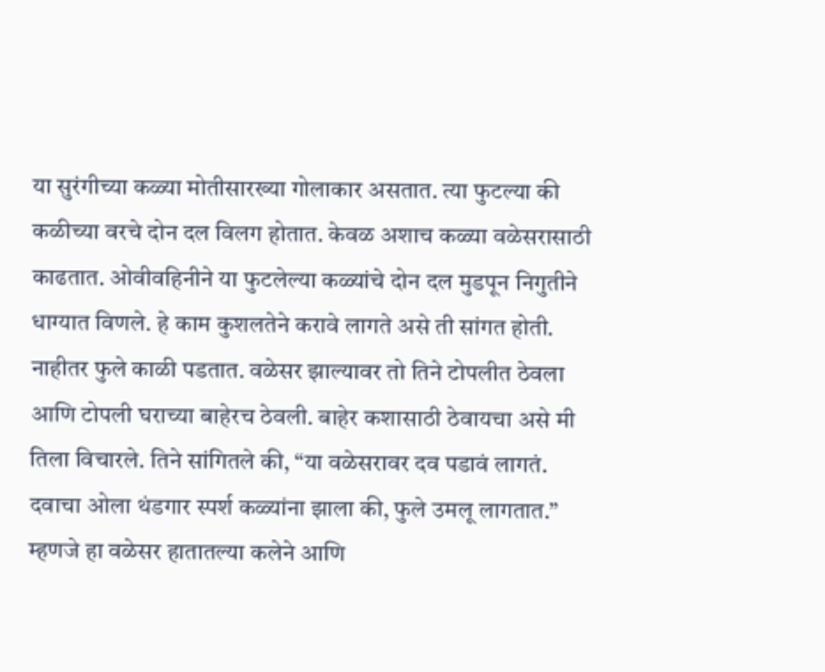या सुरंगीच्या कळ्या मोतीसारख्या गोलाकार असतात. त्या फुटल्या की कळीच्या वरचे दोन दल विलग होतात. केवळ अशाच कळ्या वळेसरासाठी काढतात. ओवीवहिनीने या फुटलेल्या कळ्यांचे दोन दल मुडपून निगुतीने धाग्यात विणले. हे काम कुशलतेने करावे लागते असे ती सांगत होती. नाहीतर फुले काळी पडतात. वळेसर झाल्यावर तो तिने टोपलीत ठेवला आणि टोपली घराच्या बाहेरच ठेवली. बाहेर कशासाठी ठेवायचा असे मी तिला विचारले. तिने सांगितले की, “या वळेसरावर दव पडावं लागतं. दवाचा ओला थंडगार स्पर्श कळ्यांना झाला की, फुले उमलू लागतात.” म्हणजे हा वळेसर हातातल्या कलेने आणि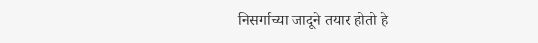निसर्गाच्या जादूने तयार होतो हे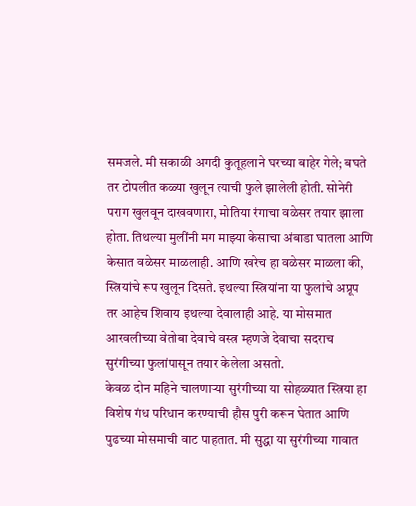समजले. मी सकाळी अगदी कुतूहलाने घरच्या बाहेर गेले; बघते तर टोपलीत कळ्या खुलून त्याची फुले झालेली होती. सोनेरी पराग खुलवून दाखवणारा, मोतिया रंगाचा वळेसर तयार झाला होता. तिथल्या मुलींनी मग माझ्या केसाचा अंबाडा घातला आणि केसात वळेसर माळलाही. आणि खरेच हा वळेसर माळला की, स्त्रियांचे रूप खुलून दिसते. इथल्या स्त्रियांना या फुलांचे अप्रूप तर आहेच शिवाय इथल्या देवालाही आहे. या मोसमात आरवलीच्या वेतोबा देवाचे वस्त्र म्हणजे देवाचा सदराच सुरंगीच्या फुलांपासून तयार केलेला असतो.
केवळ दोन महिने चालणाऱ्या सुरंगीच्या या सोहळ्यात स्त्रिया हा विशेष गंध परिधान करण्याची हौस पुरी करून घेतात आणि पुढच्या मोसमाची वाट पाहतात. मी सुद्धा या सुरंगीच्या गावात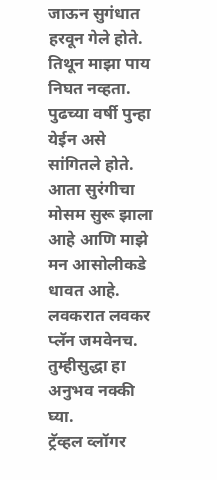जाऊन सुगंधात हरवून गेले होते. तिथून माझा पाय निघत नव्हता. पुढच्या वर्षी पुन्हा येईन असे सांगितले होते. आता सुरंगीचा मोसम सुरू झाला आहे आणि माझे मन आसोलीकडे धावत आहे. लवकरात लवकर प्लॅन जमवेनच. तुम्हीसुद्धा हा अनुभव नक्की घ्या.
ट्रॅव्हल व्लॉगर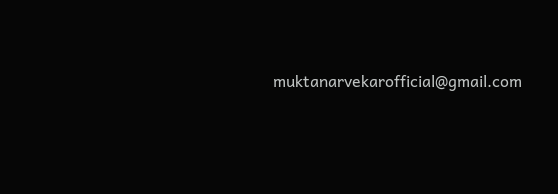muktanarvekarofficial@gmail.com